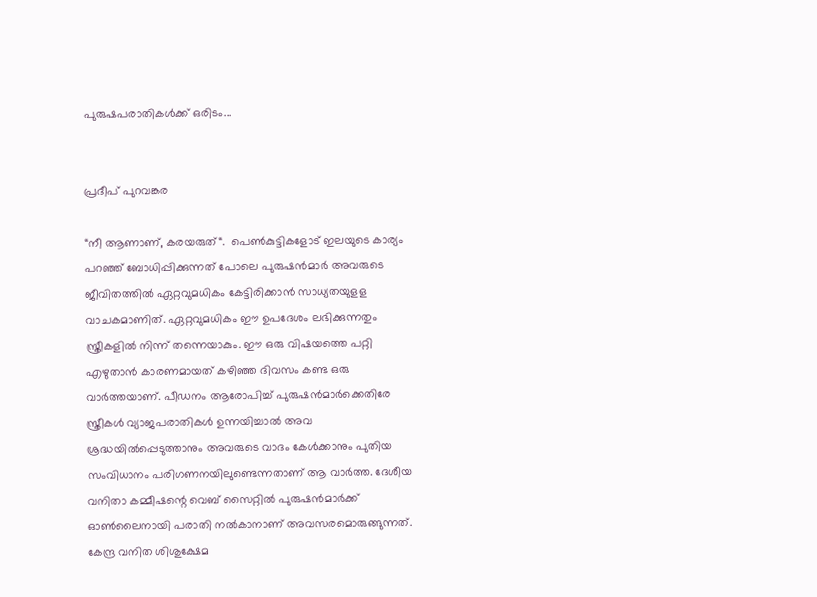പുരുഷപരാതികൾ‍ക്ക് ഒരിടം...


പ്രദീപ് പുറവങ്കര

“നീ ആണാണ്, കരയരുത്“.  പെൺ‍കുട്ടികളോട് ഇലയുടെ കാര്യം പറഞ്ഞ് ബോധിപ്പിക്കുന്നത് പോലെ പുരുഷന്‍മാർ‍ അവരുടെ ജീവിതത്തിൽ‍ ഏറ്റവുമധികം കേട്ടിരിക്കാൻ‍ സാധ്യതയുളള വാചകമാണിത്. ഏറ്റവുമധികം ഈ ഉപദേശം ലഭിക്കുന്നതും സ്ത്രീകളിൽ‍ നിന്ന് തന്നെയാകും. ഈ ഒരു വിഷയത്തെ പറ്റി എഴുതാൻ‍ കാരണമായത് കഴിഞ്ഞ ദിവസം കണ്ട ഒരു വാർ‍ത്തയാണ്. പീഡനം ആരോപിച്ച് പുരുഷന്‍മാർ‍ക്കെതിരേ സ്ത്രീകൾ‍ വ്യാജപരാതികൾ‍ ഉന്നയിച്ചാൽ‍ അവ ശ്രദ്ധയിൽ‍പ്പെടുത്താനും അവരുടെ വാദം കേൾ‍ക്കാനും പുതിയ സംവിധാനം പരിഗണനയിലുണ്ടെന്നതാണ് ആ വാർ‍ത്ത. ദേശീയ വനിതാ കമ്മീഷന്റെ വെബ് സൈറ്റിൽ‍ പുരുഷന്‍മാർ‍ക്ക് ഓൺ‍ലൈനായി പരാതി നൽ‍കാനാണ് അവസരമൊരുങ്ങുന്നത്. കേന്ദ്ര വനിത ശിശുക്ഷേമ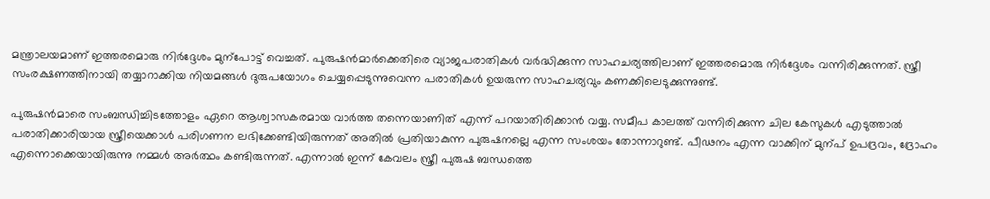മന്ത്രാലയമാണ് ഇത്തരമൊരു നിർ‍ദ്ദേശം മുന്പോട്ട് വെച്ചത്. പുരുഷന്‍മാർ‍ക്കെതിരെ വ്യാജപരാതികൾ‍ വർ‍ദ്ധിക്കുന്ന സാഹചര്യത്തിലാണ് ഇത്തരമൊരു നിർ‍ദ്ദേശം വന്നിരിക്കുന്നത്. സ്ത്രീ സംരക്ഷണത്തിനായി തയ്യാറാക്കിയ നിയമങ്ങൾ‍ ദുരുപയോഗം ചെയ്യപ്പെടുന്നുവെന്ന പരാതികൾ‍ ഉയരുന്ന സാഹചര്യവും കണക്കിലെടുക്കുന്നുണ്ട്.

പുരുഷന്‍മാരെ സംബന്ധിച്ചിടത്തോളം ഏറെ ആശ്വാസകരമായ വാർ‍ത്ത തന്നെയാണിത് എന്ന് പറയാതിരിക്കാൻ‍ വയ്യ. സമീപ കാലത്ത് വന്നിരിക്കുന്ന ചില കേസുകൾ‍ എടുത്താൽ‍ പരാതിക്കാരിയായ സ്ത്രീയെക്കാൾ‍ പരിഗണന ലഭിക്കേണ്ടിയിരുന്നത് അതിൽ‍ പ്രതിയാകുന്ന പുരുഷനല്ലെ എന്ന സംശയം തോന്നാറുണ്ട്. പീഢനം എന്ന വാക്കിന് മുന്പ് ഉപദ്രവം, ദ്രോഹം എന്നൊക്കെയായിരുന്നു നമ്മൾ‍ അർ‍ത്ഥം കണ്ടിരുന്നത്. എന്നാൽ‍ ഇന്ന് കേവലം സ്ത്രീ പുരുഷ ബന്ധത്തെ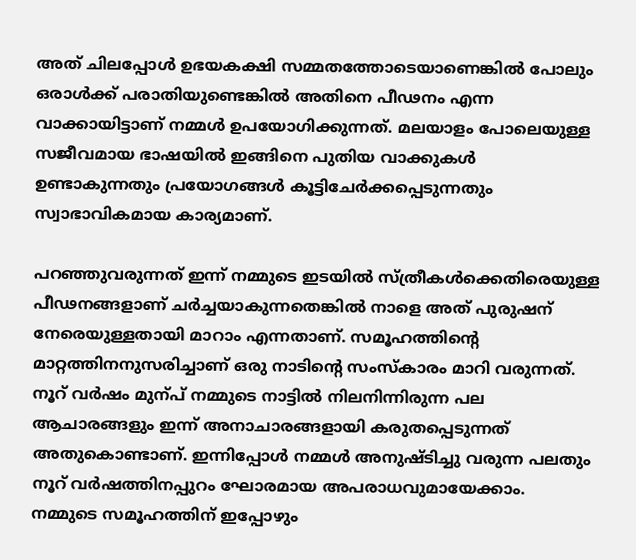അത് ചിലപ്പോൾ‍ ഉഭയകക്ഷി സമ്മതത്തോടെയാണെങ്കിൽ‍ പോലും ഒരാൾ‍ക്ക് പരാതിയുണ്ടെങ്കിൽ‍ അതിനെ പീഢനം എന്ന വാക്കായിട്ടാണ് നമ്മൾ‍ ഉപയോഗിക്കുന്നത്. മലയാളം പോലെയുള്ള സജീവമായ ഭാഷയിൽ‍ ഇങ്ങിനെ പുതിയ വാക്കുകൾ‍ ഉണ്ടാകുന്നതും പ്രയോഗങ്ങൾ‍ കൂട്ടിചേർ‍ക്കപ്പെടുന്നതും സ്വാഭാവികമായ കാര്യമാണ്.

പറഞ്ഞുവരുന്നത് ഇന്ന് നമ്മുടെ ഇടയിൽ‍ സ്ത്രീകൾ‍ക്കെതിരെയുള്ള പീഢനങ്ങളാണ് ചർ‍ച്ചയാകുന്നതെങ്കിൽ‍ നാളെ അത് പുരുഷന് നേരെയുള്ളതായി മാറാം എന്നതാണ്. സമൂഹത്തിന്റെ മാറ്റത്തിനനുസരിച്ചാണ് ഒരു നാടിന്റെ സംസ്കാരം മാറി വരുന്നത്. നൂറ് വർ‍ഷം മുന്പ് നമ്മുടെ നാട്ടിൽ‍ നിലനിന്നിരുന്ന പല ആചാരങ്ങളും ഇന്ന് അനാചാരങ്ങളായി കരുതപ്പെടുന്നത് അതുകൊണ്ടാണ്. ഇന്നിപ്പോൾ‍ നമ്മൾ‍ അനുഷ്ടിച്ചു വരുന്ന പലതും നൂറ് വർ‍ഷത്തിനപ്പുറം ഘോരമായ അപരാധവുമായേക്കാം.  നമ്മുടെ സമൂഹത്തിന് ഇപ്പോഴും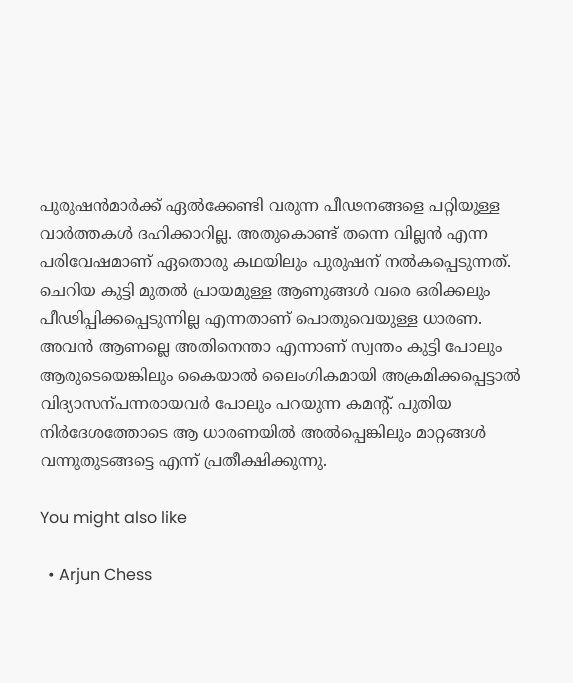പുരുഷന്‍മാർ‍ക്ക് ഏൽ‍ക്കേണ്ടി വരുന്ന പീഢനങ്ങളെ പറ്റിയുള്ള വാർ‍ത്തകൾ‍ ദഹിക്കാറില്ല. അതുകൊണ്ട് തന്നെ വില്ലൻ‍ എന്ന പരിവേഷമാണ് ഏതൊരു കഥയിലും പുരുഷന് നൽ‍കപ്പെടുന്നത്. ചെറിയ കുട്ടി മുതൽ‍ പ്രായമുള്ള ആണുങ്ങൾ‍ വരെ ഒരിക്കലും പീഢിപ്പിക്കപ്പെടുന്നില്ല എന്നതാണ് പൊതുവെയുള്ള ധാരണ. അവൻ‍ ആണല്ലെ അതിനെന്താ എന്നാണ് സ്വന്തം കുട്ടി പോലും ആരുടെയെങ്കിലും കൈയാൽ‍ ലൈംഗികമായി അക്രമിക്കപ്പെട്ടാൽ‍ വിദ്യാസന്പന്നരായവർ‍ പോലും പറയുന്ന കമന്റ്. പുതിയ നിർ‍ദേശത്തോടെ ആ ധാരണയിൽ‍ അൽ‍പ്പെങ്കിലും‍ മാറ്റങ്ങൾ‍ വന്നുതുടങ്ങട്ടെ എന്ന് പ്രതീക്ഷിക്കുന്നു.

You might also like

  • Arjun Chess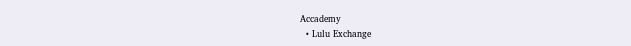Accademy
  • Lulu Exchange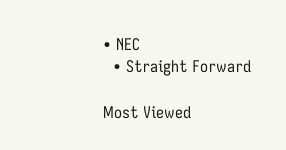• NEC
  • Straight Forward

Most Viewed